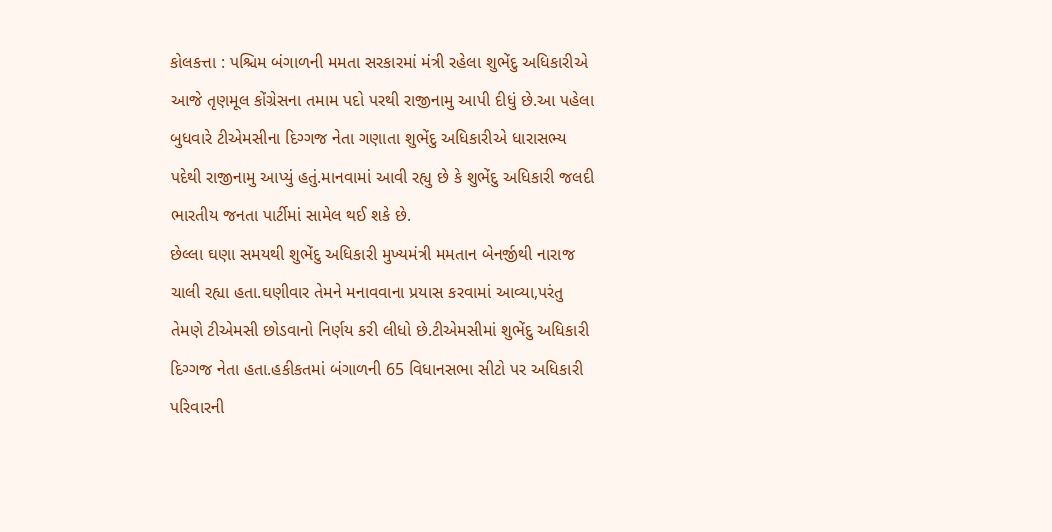કોલકત્તા : પશ્ચિમ બંગાળની મમતા સરકારમાં મંત્રી રહેલા શુભેંદુ અધિકારીએ આજે તૃણમૂલ કોંગ્રેસના તમામ પદો પરથી રાજીનામુ આપી દીધું છે.આ પહેલા બુધવારે ટીએમસીના દિગ્ગજ નેતા ગણાતા શુભેંદુ અધિકારીએ ધારાસભ્ય પદેથી રાજીનામુ આપ્યું હતું.માનવામાં આવી રહ્યુ છે કે શુભેંદુ અધિકારી જલદી ભારતીય જનતા પાર્ટીમાં સામેલ થઈ શકે છે.
છેલ્લા ઘણા સમયથી શુભેંદુ અધિકારી મુખ્યમંત્રી મમતાન બેનર્જીથી નારાજ ચાલી રહ્યા હતા.ઘણીવાર તેમને મનાવવાના પ્રયાસ કરવામાં આવ્યા,પરંતુ તેમણે ટીએમસી છોડવાનો નિર્ણય કરી લીધો છે.ટીએમસીમાં શુભેંદુ અધિકારી દિગ્ગજ નેતા હતા.હકીકતમાં બંગાળની 65 વિધાનસભા સીટો પર અધિકારી પરિવારની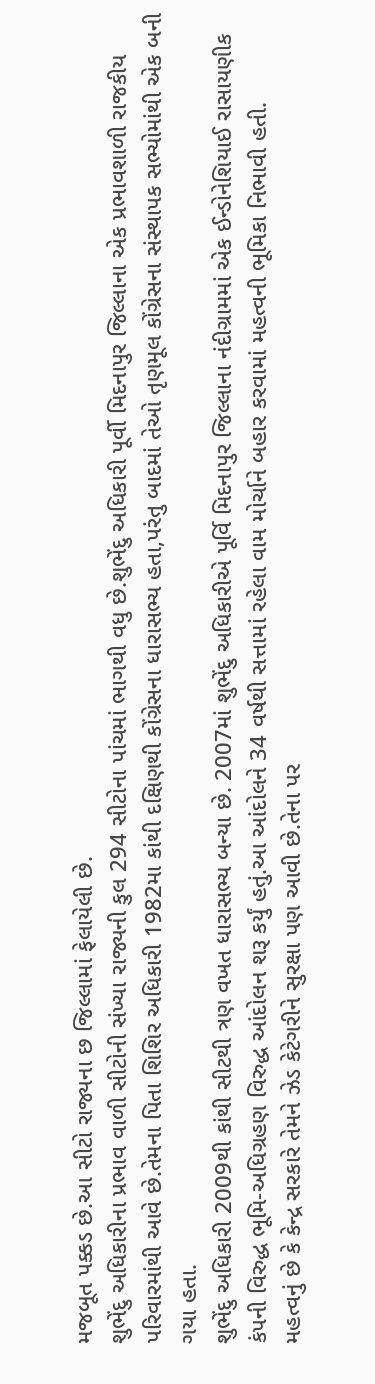મજબૂત પક્કડ છે.આ સીટો રાજ્યના છ જિલ્લામાં ફેલાયેલી છે.
શુભેંદુ અધિકારીના પ્રભાવ વાળી સીટોની સંખ્યા રાજ્યની કુલ 294 સીટોના પાંચમાં ભાગથી વધુ છે.શુભેંદુ અધિકારી પૂર્વી મિદનાપુર જિલ્લાના એક પ્રભાવશાળી રાજકીય પરિવારમાંથી આવે છે.તેમના પિતા શિશિર અધિકારી 1982મા કાંથી દક્ષિણથી કોંગ્રેસના ધારાસભ્ય હતા,પરંતુ બાદમાં તેઓ તૃણમૂલ કોંગ્રેસના સંસ્થાપક સભ્યોમાંથી એક બની ગયા હતા.
શુભેંદુ અધિકારી 2009થી કાંથી સીટથી ત્રણ વખત ધારાસભ્ય બન્યા છે. 2007માં શુભેંદુ અધિકારીએ પૂર્વિ મિદનાપુર જિલ્લાના નંદીગ્રામમાં એક ઈન્ડોનેશિયાઈ રાસાયણીક કંપની વિરુદ્ધ ભૂમિ-અધિગ્રહણ વિરુદ્ધ આંદોલન શરૂ કર્યું હતું.આ આંદોલને 34 વર્ષથી સત્તામાં રહેલા વામ મોર્ચાને બહાર કરવામાં મહત્વની ભૂમિકા નિભાવી હતી.
મહત્વનું છે કે કેન્દ્ર સરકારે તેમને ઝેડ કેટેગરીને સુરક્ષા પણ આવી છે.તેના પર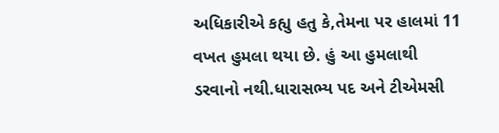અધિકારીએ કહ્યુ હતુ કે,તેમના પર હાલમાં 11 વખત હુમલા થયા છે. હું આ હુમલાથી ડરવાનો નથી.ધારાસભ્ય પદ અને ટીએમસી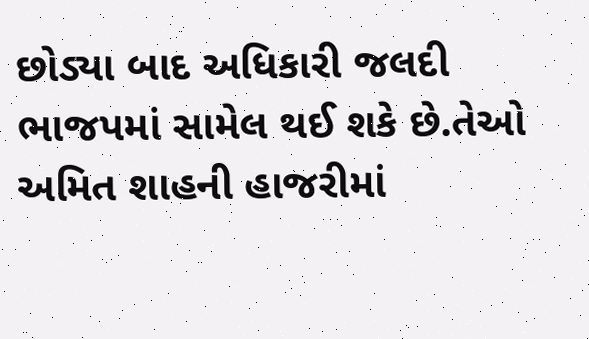છોડ્યા બાદ અધિકારી જલદી ભાજપમાં સામેલ થઈ શકે છે.તેઓ અમિત શાહની હાજરીમાં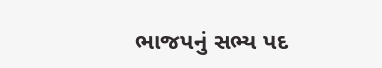ભાજપનું સભ્ય પદ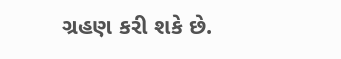ગ્રહણ કરી શકે છે.